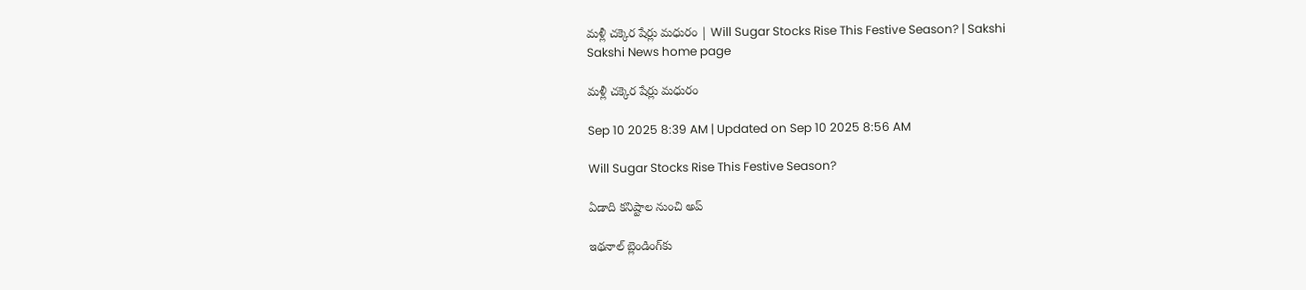మళ్లీ చక్కెర షేర్లు మధురం | Will Sugar Stocks Rise This Festive Season? | Sakshi
Sakshi News home page

మళ్లీ చక్కెర షేర్లు మధురం

Sep 10 2025 8:39 AM | Updated on Sep 10 2025 8:56 AM

Will Sugar Stocks Rise This Festive Season?

ఏడాది కనిష్టాల నుంచి అప్‌

ఇథనాల్‌ బ్లెండింగ్‌కు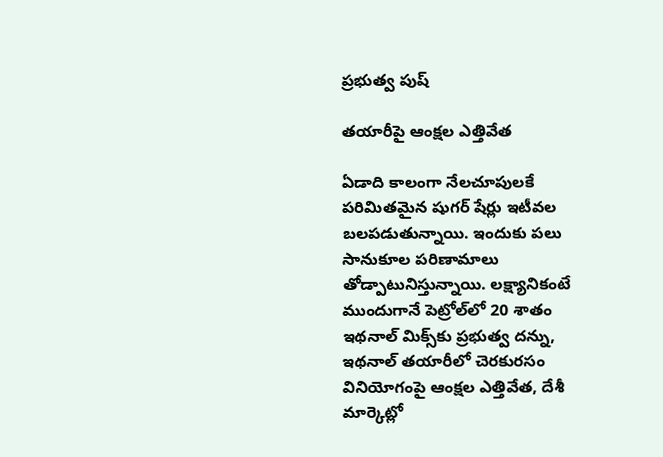ప్రభుత్వ పుష్‌

తయారీపై ఆంక్షల ఎత్తివేత

ఏడాది కాలంగా నేలచూపులకే పరిమితమైన షుగర్‌ షేర్లు ఇటీవల బలపడుతున్నాయి. ఇందుకు పలు సానుకూల పరిణామాలు తోడ్పాటునిస్తున్నాయి. లక్ష్యానికంటే ముందుగానే పెట్రోల్‌లో 20 శాతం ఇథనాల్‌ మిక్స్‌కు ప్రభుత్వ దన్ను, ఇథనాల్‌ తయారీలో చెరకురసం వినియోగంపై ఆంక్షల ఎత్తివేత, దేశీ మార్కెట్లో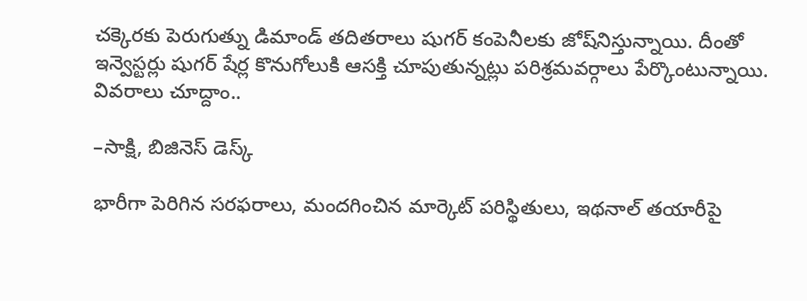చక్కెరకు పెరుగుత్ను డిమాండ్‌ తదితరాలు షుగర్‌ కంపెనీలకు జోష్‌నిస్తున్నాయి. దీంతో ఇన్వెస్టర్లు షుగర్‌ షేర్ల కొనుగోలుకి ఆసక్తి చూపుతున్నట్లు పరిశ్రమవర్గాలు పేర్కొంటున్నాయి. వివరాలు చూద్దాం..

–సాక్షి, బిజినెస్‌ డెస్క్‌

భారీగా పెరిగిన సరఫరాలు, మందగించిన మార్కెట్‌ పరిస్థితులు, ఇథనాల్‌ తయారీపై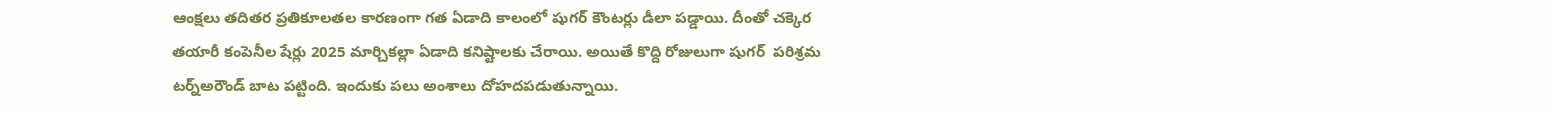ఆంక్షలు తదితర ప్రతికూలతల కారణంగా గత ఏడాది కాలంలో షుగర్‌ కౌంటర్లు డీలా పడ్డాయి. దీంతో చక్కెర తయారీ కంపెనీల షేర్లు 2025 మార్చికల్లా ఏడాది కనిష్టాలకు చేరాయి. అయితే కొద్ది రోజులుగా షుగర్‌  పరిశ్రమ టర్న్‌అరౌండ్‌ బాట పట్టింది. ఇందుకు పలు అంశాలు దోహదపడుతున్నాయి.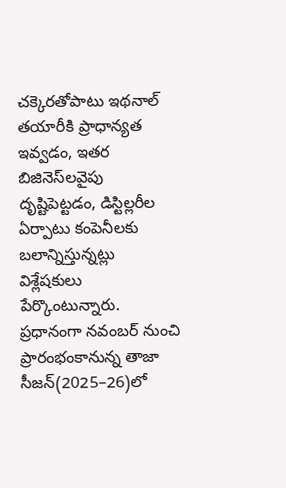చక్కెరతోపాటు ఇథనాల్‌ తయారీకి ప్రాధాన్యత ఇవ్వడం, ఇతర బిజినెస్‌లవైపు దృష్టిపెట్టడం, డిస్టిల్లరీల ఏర్పాటు కంపెనీలకు బలాన్నిస్తున్నట్లు విశ్లేషకులు పేర్కొంటున్నారు. ప్రధానంగా నవంబర్‌ నుంచి ప్రారంభంకానున్న తాజా సీజన్‌(2025–26)లో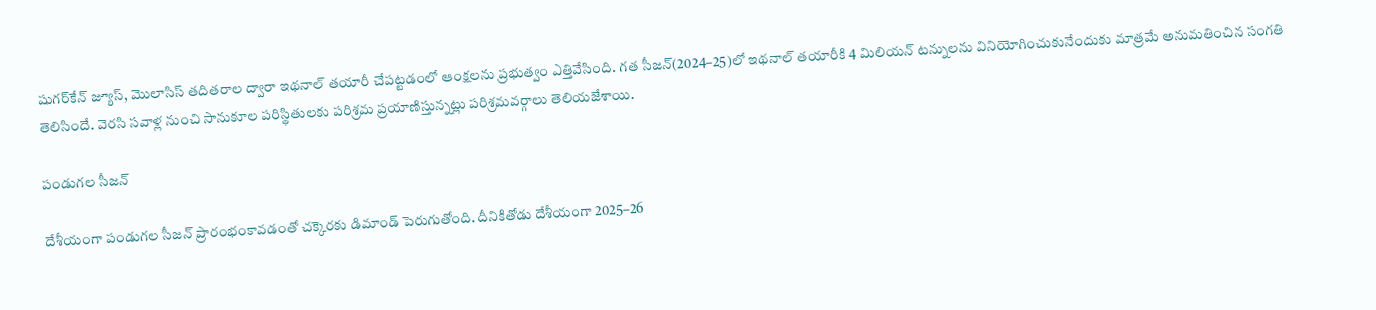షుగర్‌కేన్‌ జ్యూస్, మొలాసిస్‌ తదితరాల ద్వారా ఇథనాల్‌ తయారీ చేపట్టడంలో ఆంక్షలను ప్రభుత్వం ఎత్తివేసింది. గత సీజన్‌(2024–25)లో ఇథనాల్‌ తయారీకి 4 మిలియన్‌ టన్నులను వినియోగించుకునేందుకు మాత్రమే అనుమతించిన సంగతి తెలిసిందే. వెరసి సవాళ్ల నుంచి సానుకూల పరిస్థితులకు పరిశ్రమ ప్రయాణిస్తున్నట్లు పరిశ్రమవర్గాలు తెలియజేశాయి.

పండుగల సీజన్‌

దేశీయంగా పండుగల సీజన్‌ ప్రారంభంకావడంతో చక్కెరకు డిమాండ్‌ పెరుగుతోంది. దీనికితోడు దేశీయంగా 2025–26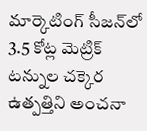మార్కెటింగ్‌ సీజన్‌లో 3.5 కోట్ల మెట్రిక్‌ టన్నుల చక్కెర ఉత్పత్తిని అంచనా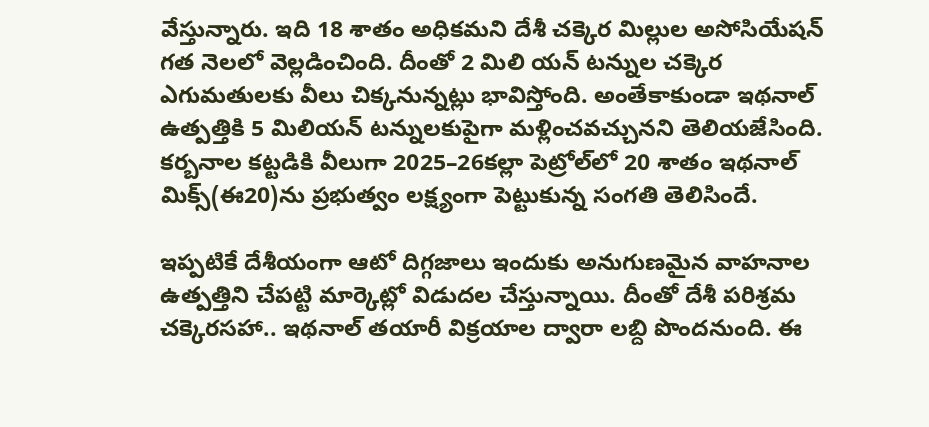వేస్తున్నారు. ఇది 18 శాతం అధికమని దేశీ చక్కెర మిల్లుల అసోసియేషన్‌ గత నెలలో వెల్లడించింది. దీంతో 2 మిలి యన్‌ టన్నుల చక్కెర ఎగుమతులకు వీలు చిక్కనున్నట్లు భావిస్తోంది. అంతేకాకుండా ఇథనాల్‌ ఉత్పత్తికి 5 మిలియన్‌ టన్నులకుపైగా మళ్లించవచ్చునని తెలియజేసింది. కర్బనాల కట్టడికి వీలుగా 2025–26కల్లా పెట్రోల్‌లో 20 శాతం ఇథనాల్‌ మిక్స్‌(ఈ20)ను ప్రభుత్వం లక్ష్యంగా పెట్టుకున్న సంగతి తెలిసిందే.

ఇప్పటికే దేశీయంగా ఆటో దిగ్గజాలు ఇందుకు అనుగుణమైన వాహనాల ఉత్పత్తిని చేపట్టి మార్కెట్లో విడుదల చేస్తున్నాయి. దీంతో దేశీ పరిశ్రమ చక్కెరసహా.. ఇథనాల్‌ తయారీ విక్రయాల ద్వారా లబ్ది పొందనుంది. ఈ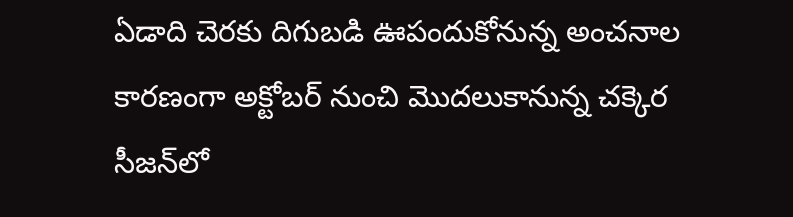ఏడాది చెరకు దిగుబడి ఊపందుకోనున్న అంచనాల కారణంగా అక్టోబర్‌ నుంచి మొదలుకానున్న చక్కెర సీజన్‌లో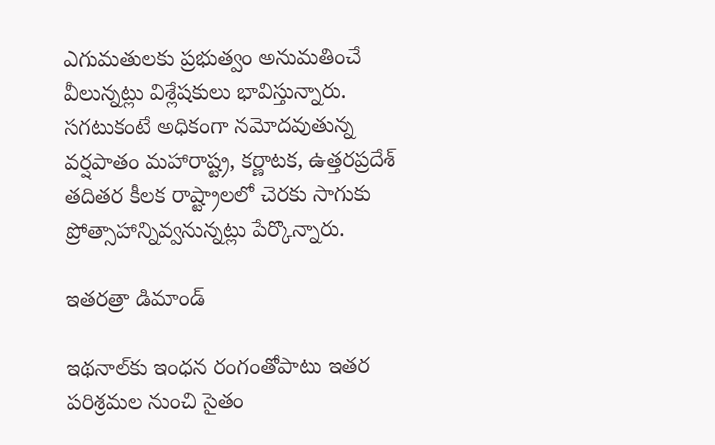ఎగుమతులకు ప్రభుత్వం అనుమతించే వీలున్నట్లు విశ్లేషకులు భావిస్తున్నారు. సగటుకంటే అధికంగా నమోదవుతున్న వర్షపాతం మహారాష్ట్ర, కర్ణాటక, ఉత్తరప్రదేశ్‌ తదితర కీలక రాష్ట్రాలలో చెరకు సాగుకు ప్రోత్సాహాన్నివ్వనున్నట్లు పేర్కొన్నారు.

ఇతరత్రా డిమాండ్‌

ఇథనాల్‌కు ఇంధన రంగంతోపాటు ఇతర పరిశ్రమల నుంచి సైతం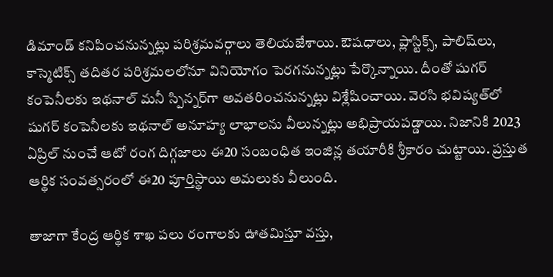డిమాండ్‌ కనిపించనున్నట్లు పరిశ్రమవర్గాలు తెలియజేశాయి. ఔషధాలు, ప్లాస్టిక్స్, పాలిష్‌లు, కాస్మెటిక్స్‌ తదితర పరిశ్రమలలోనూ వినియోగం పెరగనున్నట్లు పేర్కొన్నాయి. దీంతో షుగర్‌ కంపెనీలకు ఇథనాల్‌ మనీ స్పిన్నర్‌గా అవతరించనున్నట్లు విశ్లేషించాయి. వెరసి భవిష్యత్‌లో షుగర్‌ కంపెనీలకు ఇథనాల్‌ అనూహ్య లాభాలను వీలున్నట్లు అభిప్రాయపడ్డాయి. నిజానికి 2023 ఏప్రిల్‌ నుంచే ఆటో రంగ దిగ్గజాలు ఈ20 సంబంధిత ఇంజిన్ల తయారీకి శ్రీకారం చుట్టాయి. ప్రస్తుత ఆర్థిక సంవత్సరంలో ఈ20 పూర్తిస్థాయి అమలుకు వీలుంది.

తాజాగా కేంద్ర ఆర్థిక శాఖ పలు రంగాలకు ఊతమిస్తూ వస్తు,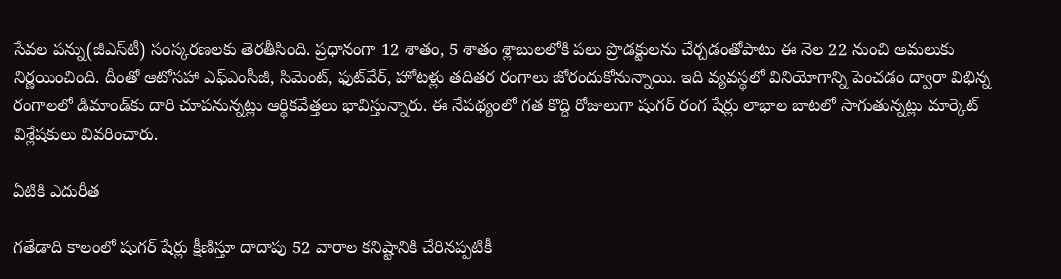సేవల పన్ను(జీఎస్‌టీ) సంస్కరణలకు తెరతీసింది. ప్రధానంగా 12 శాతం, 5 శాతం శ్లాబులలోకి పలు ప్రొడక్టులను చేర్చడంతోపాటు ఈ నెల 22 నుంచి అమలుకు నిర్ణయించింది. దీంతో ఆటోసహా ఎఫ్‌ఎంసీజీ, సిమెంట్, ఫుట్‌వేర్, హోటళ్లు తదితర రంగాలు జోరందుకోనున్నాయి. ఇది వ్యవస్థలో వినియోగాన్ని పెంచడం ద్వారా విభిన్న రంగాలలో డిమాండ్‌కు దారి చూపనున్నట్లు ఆర్థికవేత్తలు భావిస్తున్నారు. ఈ నేపథ్యంలో గత కొద్ది రోజులుగా షుగర్‌ రంగ షేర్లు లాభాల బాటలో సాగుతున్నట్లు మార్కెట్‌ విశ్లేషకులు వివరించారు.

ఏటికి ఎదురీత

గతేడాది కాలంలో షుగర్‌ షేర్లు క్షీణిస్తూ దాదాపు 52 వారాల కనిష్టానికి చేరినప్పటికీ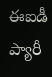ఈఐడీ ప్యారీ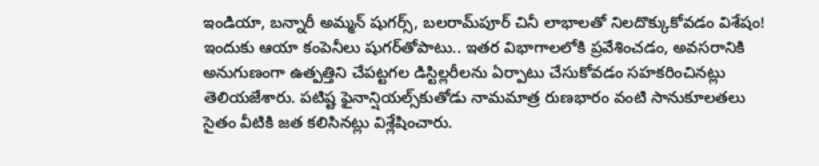ఇండియా, బన్నారీ అమ్మన్‌ షుగర్స్, బలరామ్‌పూర్‌ చినీ లాభాలతో నిలదొక్కుకోవడం విశేషం! ఇందుకు ఆయా కంపెనీలు షుగర్‌తోపాటు.. ఇతర విభాగాలలోకి ప్రవేశించడం, అవసరానికి అనుగుణంగా ఉత్పత్తిని చేపట్టగల డిస్టిల్లరీలను ఏర్పాటు చేసుకోవడం సహకరించినట్లు తెలియజేశారు. పటిష్ట ఫైనాన్షియల్స్‌కుతోడు నామమాత్ర రుణభారం వంటి సానుకూలతలు సైతం వీటికి జత కలిసినట్లు విశ్లేషించారు.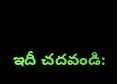ఇదీ చదవండి: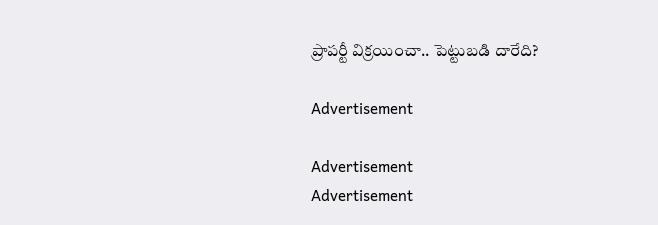ప్రాపర్టీ విక్రయించా.. పెట్టుబడి దారేది?

Advertisement

Advertisement
Advertisement